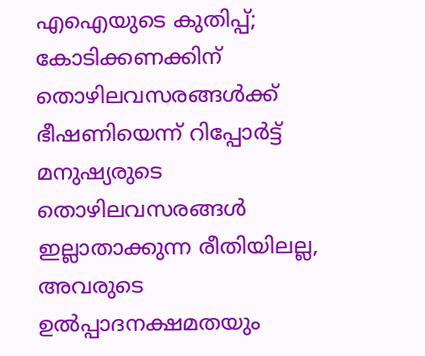എഐയുടെ കുതിപ്പ്; കോടിക്കണക്കിന് തൊഴിലവസരങ്ങൾക്ക് ഭീഷണിയെന്ന് റിപ്പോർട്ട്
മനുഷ്യരുടെ തൊഴിലവസരങ്ങൾ ഇല്ലാതാക്കുന്ന രീതിയിലല്ല, അവരുടെ ഉൽപ്പാദനക്ഷമതയും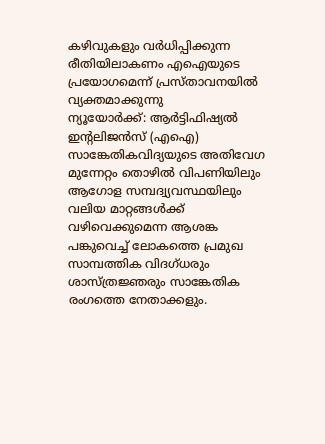കഴിവുകളും വർധിപ്പിക്കുന്ന രീതിയിലാകണം എഐയുടെ പ്രയോഗമെന്ന് പ്രസ്താവനയിൽ വ്യക്തമാക്കുന്നു
ന്യൂയോർക്ക്: ആർട്ടിഫിഷ്യൽ ഇന്റലിജൻസ് (എഐ) സാങ്കേതികവിദ്യയുടെ അതിവേഗ മുന്നേറ്റം തൊഴിൽ വിപണിയിലും ആഗോള സമ്പദ്വ്യവസ്ഥയിലും വലിയ മാറ്റങ്ങൾക്ക് വഴിവെക്കുമെന്ന ആശങ്ക പങ്കുവെച്ച് ലോകത്തെ പ്രമുഖ സാമ്പത്തിക വിദഗ്ധരും ശാസ്ത്രജ്ഞരും സാങ്കേതിക രംഗത്തെ നേതാക്കളും.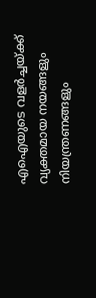എഐയുടെ വളർച്ചയ്ക്ക് വ്യക്തമായ നയങ്ങളും നിയന്ത്രണങ്ങളും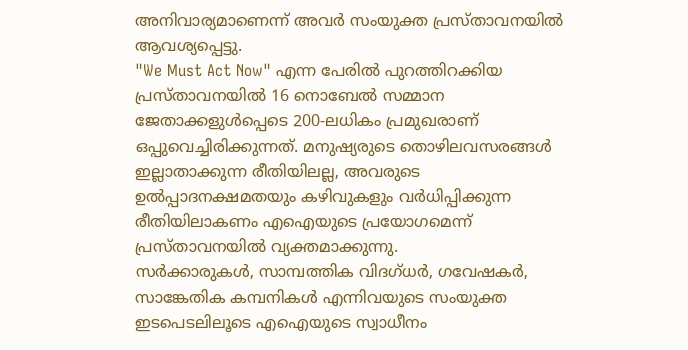അനിവാര്യമാണെന്ന് അവർ സംയുക്ത പ്രസ്താവനയിൽ ആവശ്യപ്പെട്ടു.
"We Must Act Now" എന്ന പേരിൽ പുറത്തിറക്കിയ പ്രസ്താവനയിൽ 16 നൊബേൽ സമ്മാന ജേതാക്കളുൾപ്പെടെ 200-ലധികം പ്രമുഖരാണ് ഒപ്പുവെച്ചിരിക്കുന്നത്. മനുഷ്യരുടെ തൊഴിലവസരങ്ങൾ ഇല്ലാതാക്കുന്ന രീതിയിലല്ല, അവരുടെ ഉൽപ്പാദനക്ഷമതയും കഴിവുകളും വർധിപ്പിക്കുന്ന രീതിയിലാകണം എഐയുടെ പ്രയോഗമെന്ന് പ്രസ്താവനയിൽ വ്യക്തമാക്കുന്നു.
സർക്കാരുകൾ, സാമ്പത്തിക വിദഗ്ധർ, ഗവേഷകർ, സാങ്കേതിക കമ്പനികൾ എന്നിവയുടെ സംയുക്ത ഇടപെടലിലൂടെ എഐയുടെ സ്വാധീനം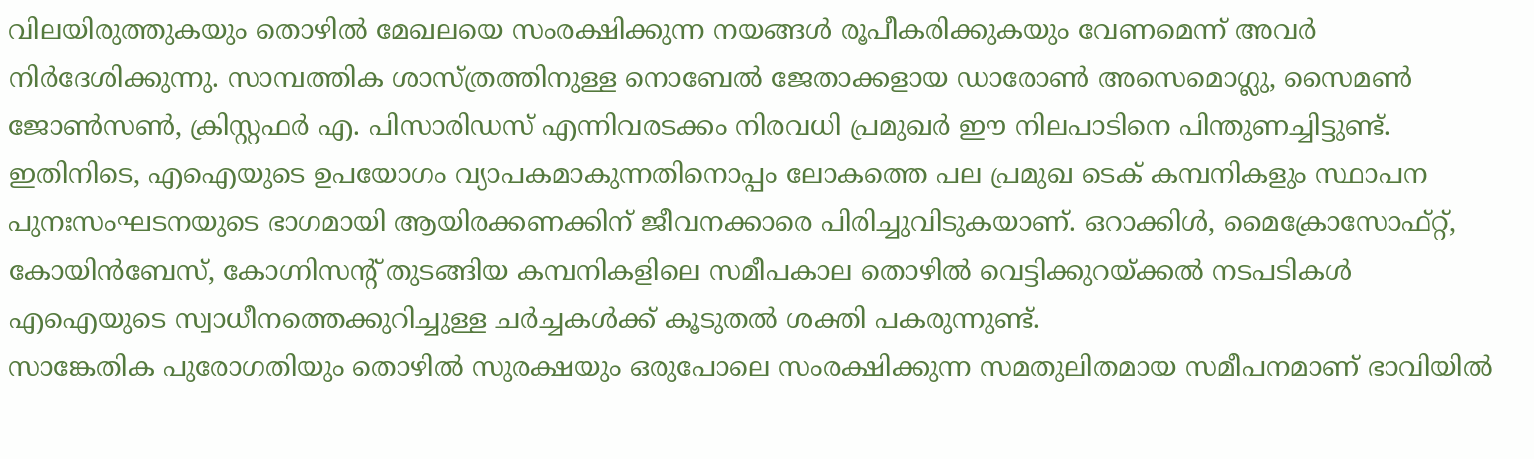വിലയിരുത്തുകയും തൊഴിൽ മേഖലയെ സംരക്ഷിക്കുന്ന നയങ്ങൾ രൂപീകരിക്കുകയും വേണമെന്ന് അവർ നിർദേശിക്കുന്നു. സാമ്പത്തിക ശാസ്ത്രത്തിനുള്ള നൊബേൽ ജേതാക്കളായ ഡാരോൺ അസെമൊഗ്ലു, സൈമൺ ജോൺസൺ, ക്രിസ്റ്റഫർ എ. പിസാരിഡസ് എന്നിവരടക്കം നിരവധി പ്രമുഖർ ഈ നിലപാടിനെ പിന്തുണച്ചിട്ടുണ്ട്.
ഇതിനിടെ, എഐയുടെ ഉപയോഗം വ്യാപകമാകുന്നതിനൊപ്പം ലോകത്തെ പല പ്രമുഖ ടെക് കമ്പനികളും സ്ഥാപന പുനഃസംഘടനയുടെ ഭാഗമായി ആയിരക്കണക്കിന് ജീവനക്കാരെ പിരിച്ചുവിടുകയാണ്. ഒറാക്കിൾ, മൈക്രോസോഫ്റ്റ്, കോയിൻബേസ്, കോഗ്നിസന്റ് തുടങ്ങിയ കമ്പനികളിലെ സമീപകാല തൊഴിൽ വെട്ടിക്കുറയ്ക്കൽ നടപടികൾ എഐയുടെ സ്വാധീനത്തെക്കുറിച്ചുള്ള ചർച്ചകൾക്ക് കൂടുതൽ ശക്തി പകരുന്നുണ്ട്.
സാങ്കേതിക പുരോഗതിയും തൊഴിൽ സുരക്ഷയും ഒരുപോലെ സംരക്ഷിക്കുന്ന സമതുലിതമായ സമീപനമാണ് ഭാവിയിൽ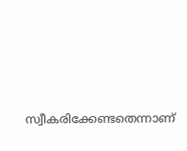സ്വീകരിക്കേണ്ടതെന്നാണ്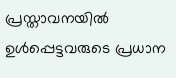പ്രസ്താവനയിൽ ഉൾപ്പെട്ടവരുടെ പ്രധാന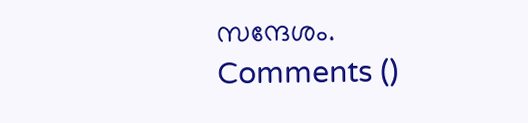സന്ദേശം.
Comments ()